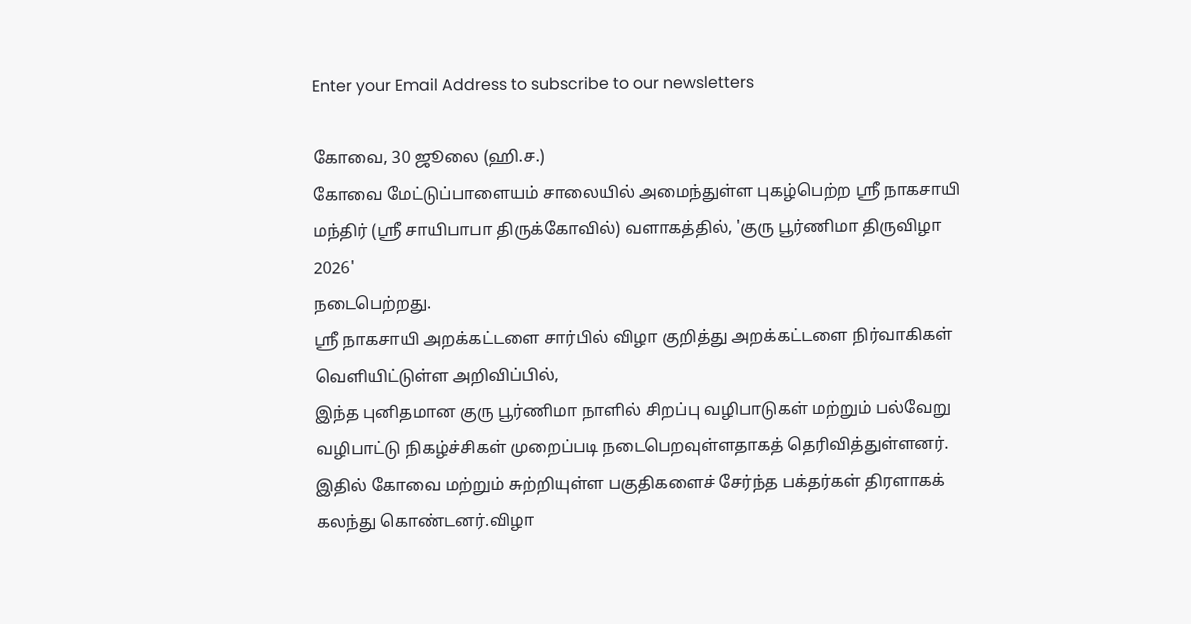Enter your Email Address to subscribe to our newsletters

கோவை, 30 ஜூலை (ஹி.ச.)
கோவை மேட்டுப்பாளையம் சாலையில் அமைந்துள்ள புகழ்பெற்ற ஸ்ரீ நாகசாயி மந்திர் (ஸ்ரீ சாயிபாபா திருக்கோவில்) வளாகத்தில், 'குரு பூர்ணிமா திருவிழா 2026'
நடைபெற்றது.
ஸ்ரீ நாகசாயி அறக்கட்டளை சார்பில் விழா குறித்து அறக்கட்டளை நிர்வாகிகள் வெளியிட்டுள்ள அறிவிப்பில்,
இந்த புனிதமான குரு பூர்ணிமா நாளில் சிறப்பு வழிபாடுகள் மற்றும் பல்வேறு வழிபாட்டு நிகழ்ச்சிகள் முறைப்படி நடைபெறவுள்ளதாகத் தெரிவித்துள்ளனர்.
இதில் கோவை மற்றும் சுற்றியுள்ள பகுதிகளைச் சேர்ந்த பக்தர்கள் திரளாகக்
கலந்து கொண்டனர்.விழா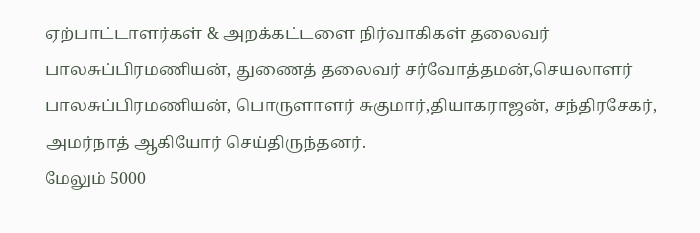ஏற்பாட்டாளர்கள் & அறக்கட்டளை நிர்வாகிகள் தலைவர் பாலசுப்பிரமணியன், துணைத் தலைவர் சர்வோத்தமன்,செயலாளர் பாலசுப்பிரமணியன், பொருளாளர் சுகுமார்,தியாகராஜன், சந்திரசேகர், அமர்நாத் ஆகியோர் செய்திருந்தனர்.
மேலும் 5000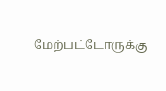மேற்பட்டோருக்கு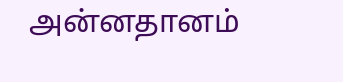அன்னதானம்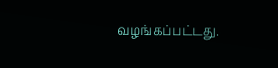வழங்கப்பட்டது.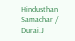Hindusthan Samachar / Durai.J